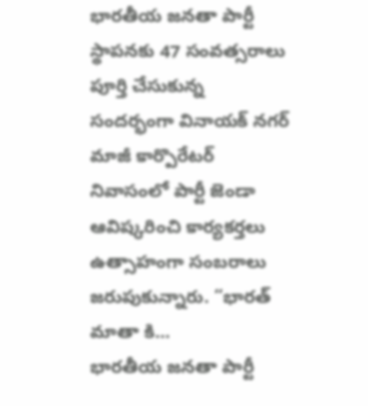భారతీయ జనతా పార్టీ స్థాపనకు 47 సంవత్సరాలు పూర్తి చేసుకున్న సందర్భంగా వినాయక్ నగర్ మాజీ కార్పొరేటర్ నివాసంలో పార్టీ జెండా ఆవిష్కరించి కార్యకర్తలు ఉత్సాహంగా సంబరాలు జరుపుకున్నారు. “భారత్ మాతా కి...
భారతీయ జనతా పార్టీ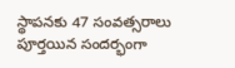స్థాపనకు 47 సంవత్సరాలు పూర్తయిన సందర్భంగా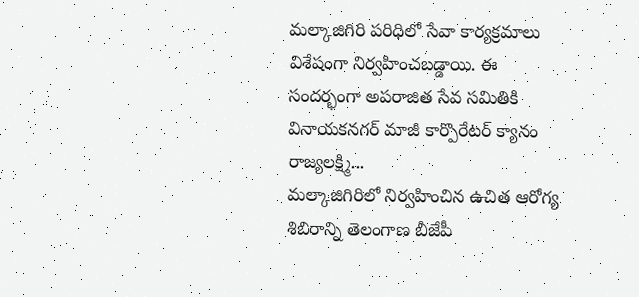మల్కాజిగిరి పరిధిలో సేవా కార్యక్రమాలు విశేషంగా నిర్వహించబడ్డాయి. ఈ సందర్భంగా అపరాజిత సేవ సమితికి వినాయకనగర్ మాజీ కార్పొరేటర్ క్యానం రాజ్యలక్ష్మి...
మల్కాజిగిరిలో నిర్వహించిన ఉచిత ఆరోగ్య శిబిరాన్ని తెలంగాణ బీజేపీ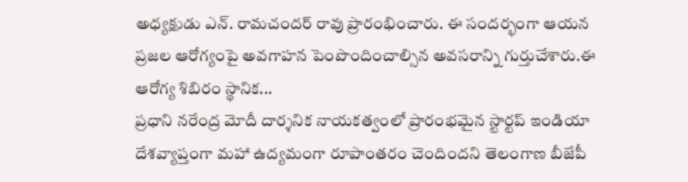అధ్యక్షుడు ఎన్. రామచందర్ రావు ప్రారంభించారు. ఈ సందర్భంగా ఆయన ప్రజల ఆరోగ్యంపై అవగాహన పెంపొందించాల్సిన అవసరాన్ని గుర్తుచేశారు.ఈ ఆరోగ్య శిబిరం స్థానిక...
ప్రధాని నరేంద్ర మోదీ దార్శనిక నాయకత్వంలో ప్రారంభమైన స్టార్టప్ ఇండియా దేశవ్యాప్తంగా మహా ఉద్యమంగా రూపాంతరం చెందిందని తెలంగాణ బీజేపీ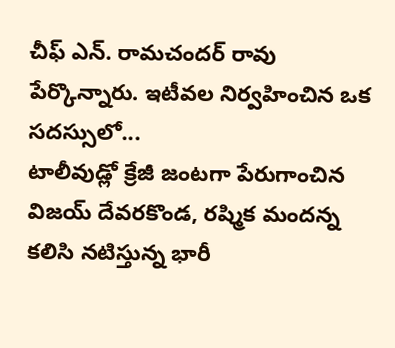చీఫ్ ఎన్. రామచందర్ రావు పేర్కొన్నారు. ఇటీవల నిర్వహించిన ఒక సదస్సులో...
టాలీవుడ్లో క్రేజీ జంటగా పేరుగాంచిన విజయ్ దేవరకొండ, రష్మిక మందన్న కలిసి నటిస్తున్న భారీ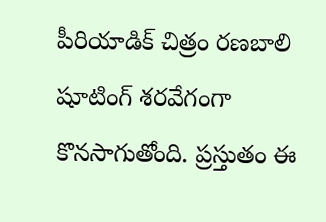పీరియాడిక్ చిత్రం రణబాలి షూటింగ్ శరవేగంగా కొనసాగుతోంది. ప్రస్తుతం ఈ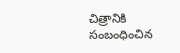చిత్రానికి సంబంధించిన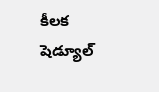కీలక షెడ్యూల్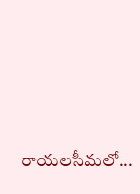రాయలసీమలో...